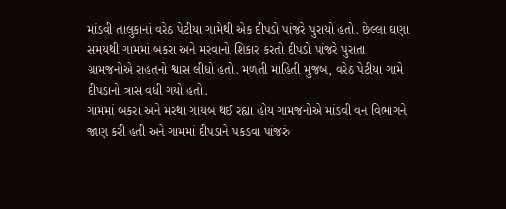માંડવી તાલુકાનાં વરેઠ પેટીયા ગામેથી એક દીપડો પાંજરે પુરાયો હતો. છેલ્લા ઘણા સમયથી ગામમાં બકરા અને મરવાનો શિકાર કરતો દીપડો પાંજરે પુરાતા ગ્રામજનોએ રાહતનો શ્વાસ લીધો હતો. મળતી માહિતી મુજબ, વરેઠ પેટીયા ગામે દીપડાનો ત્રાસ વધી ગયો હતો.
ગામમાં બકરા અને મરથા ગાયબ થઈ રહ્યા હોય ગામજનોએ માંડવી વન વિભાગને જાણ કરી હતી અને ગામમાં દીપડાને પકડવા પાંજરું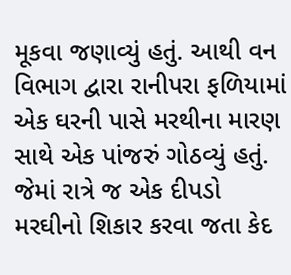મૂકવા જણાવ્યું હતું. આથી વન વિભાગ દ્વારા રાનીપરા ફળિયામાં એક ઘરની પાસે મરથીના મારણ સાથે એક પાંજરું ગોઠવ્યું હતું. જેમાં રાત્રે જ એક દીપડો મરઘીનો શિકાર કરવા જતા કેદ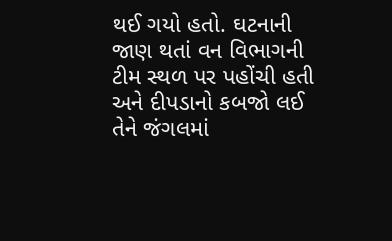થઈ ગયો હતો. ઘટનાની જાણ થતાં વન વિભાગની ટીમ સ્થળ પર પહોંચી હતી અને દીપડાનો કબજો લઈ તેને જંગલમાં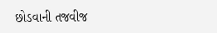છોડવાની તજવીજ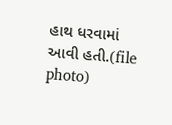હાથ ધરવામાં આવી હતી.(file photo)